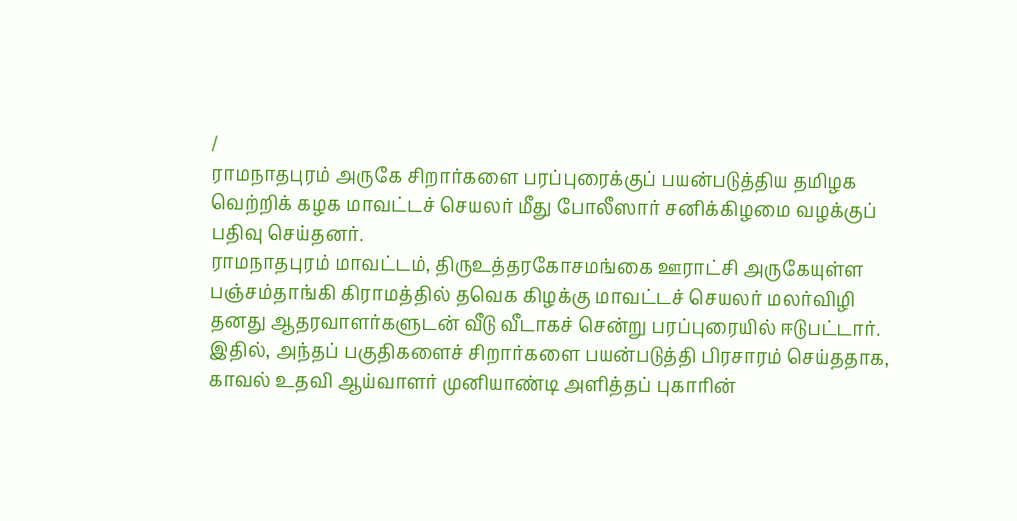/
ராமநாதபுரம் அருகே சிறார்களை பரப்புரைக்குப் பயன்படுத்திய தமிழக வெற்றிக் கழக மாவட்டச் செயலர் மீது போலீஸார் சனிக்கிழமை வழக்குப் பதிவு செய்தனர்.
ராமநாதபுரம் மாவட்டம், திருஉத்தரகோசமங்கை ஊராட்சி அருகேயுள்ள பஞ்சம்தாங்கி கிராமத்தில் தவெக கிழக்கு மாவட்டச் செயலர் மலர்விழி தனது ஆதரவாளர்களுடன் வீடு வீடாகச் சென்று பரப்புரையில் ஈடுபட்டார்.
இதில், அந்தப் பகுதிகளைச் சிறார்களை பயன்படுத்தி பிரசாரம் செய்ததாக, காவல் உதவி ஆய்வாளர் முனியாண்டி அளித்தப் புகாரின்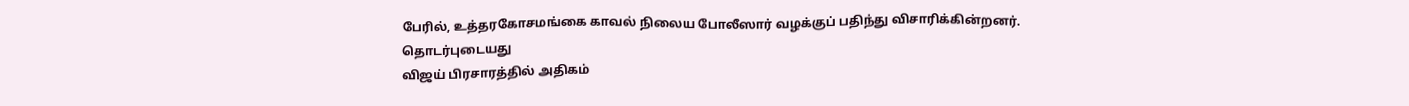பேரில், உத்தரகோசமங்கை காவல் நிலைய போலீஸார் வழக்குப் பதிந்து விசாரிக்கின்றனர்.
தொடர்புடையது
விஜய் பிரசாரத்தில் அதிகம்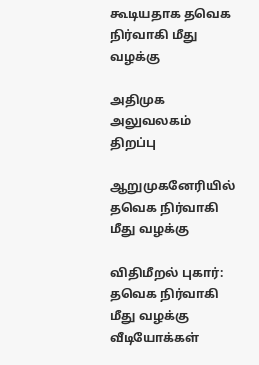கூடியதாக தவெக நிர்வாகி மீது வழக்கு

அதிமுக அலுவலகம் திறப்பு

ஆறுமுகனேரியில் தவெக நிர்வாகி மீது வழக்கு

விதிமீறல் புகார்: தவெக நிர்வாகி மீது வழக்கு
வீடியோக்கள்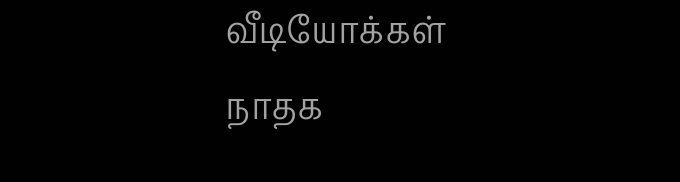வீடியோக்கள்
நாதக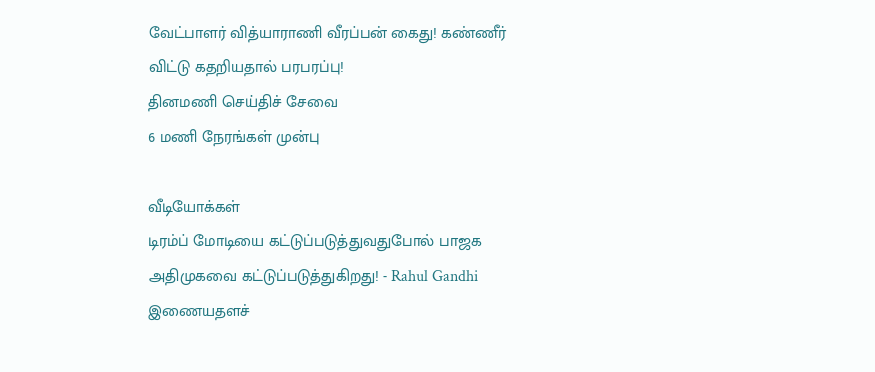வேட்பாளர் வித்யாராணி வீரப்பன் கைது! கண்ணீர் விட்டு கதறியதால் பரபரப்பு!
தினமணி செய்திச் சேவை
6 மணி நேரங்கள் முன்பு

வீடியோக்கள்
டிரம்ப் மோடியை கட்டுப்படுத்துவதுபோல் பாஜக அதிமுகவை கட்டுப்படுத்துகிறது! - Rahul Gandhi
இணையதளச்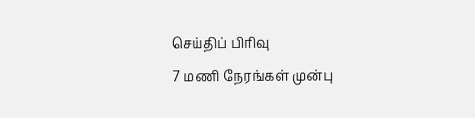செய்திப் பிரிவு
7 மணி நேரங்கள் முன்பு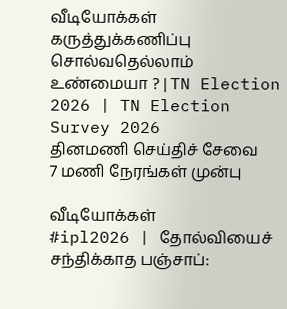வீடியோக்கள்
கருத்துக்கணிப்பு சொல்வதெல்லாம் உண்மையா ? | TN Election 2026 | TN Election Survey 2026
தினமணி செய்திச் சேவை
7 மணி நேரங்கள் முன்பு

வீடியோக்கள்
#ipl2026 | தோல்வியைச் சந்திக்காத பஞ்சாப்: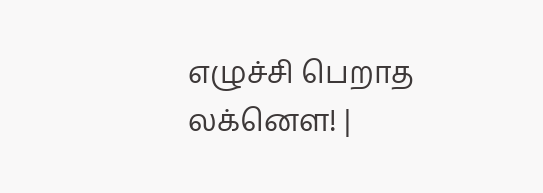எழுச்சி பெறாத லக்னௌ! |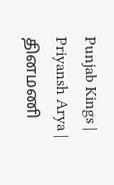Punjab Kings | Priyansh Arya |
தினமணி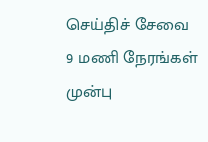செய்திச் சேவை
9 மணி நேரங்கள் முன்பு